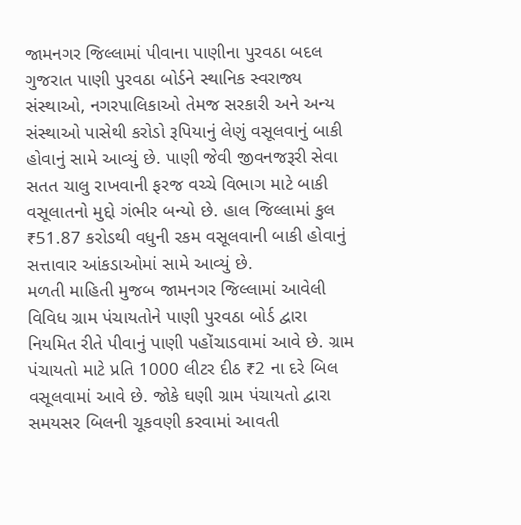જામનગર જિલ્લામાં પીવાના પાણીના પુરવઠા બદલ ગુજરાત પાણી પુરવઠા બોર્ડને સ્થાનિક સ્વરાજ્ય સંસ્થાઓ, નગરપાલિકાઓ તેમજ સરકારી અને અન્ય સંસ્થાઓ પાસેથી કરોડો રૂપિયાનું લેણું વસૂલવાનું બાકી હોવાનું સામે આવ્યું છે. પાણી જેવી જીવનજરૂરી સેવા સતત ચાલુ રાખવાની ફરજ વચ્ચે વિભાગ માટે બાકી વસૂલાતનો મુદ્દો ગંભીર બન્યો છે. હાલ જિલ્લામાં કુલ ₹51.87 કરોડથી વધુની રકમ વસૂલવાની બાકી હોવાનું સત્તાવાર આંકડાઓમાં સામે આવ્યું છે.
મળતી માહિતી મુજબ જામનગર જિલ્લામાં આવેલી વિવિધ ગ્રામ પંચાયતોને પાણી પુરવઠા બોર્ડ દ્વારા નિયમિત રીતે પીવાનું પાણી પહોંચાડવામાં આવે છે. ગ્રામ પંચાયતો માટે પ્રતિ 1000 લીટર દીઠ ₹2 ના દરે બિલ વસૂલવામાં આવે છે. જોકે ઘણી ગ્રામ પંચાયતો દ્વારા સમયસર બિલની ચૂકવણી કરવામાં આવતી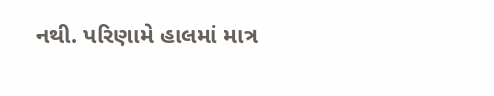નથી. પરિણામે હાલમાં માત્ર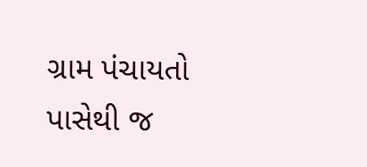ગ્રામ પંચાયતો પાસેથી જ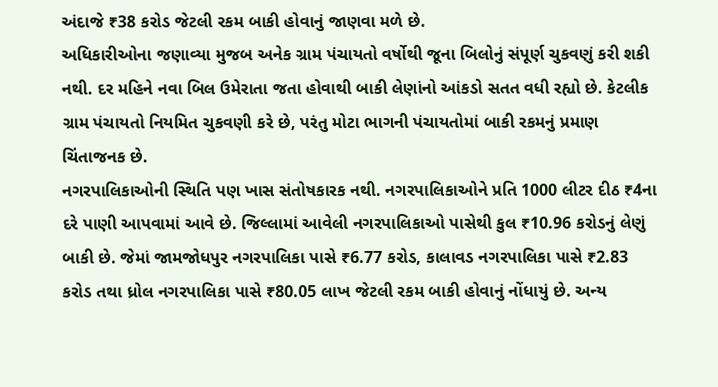અંદાજે ₹38 કરોડ જેટલી રકમ બાકી હોવાનું જાણવા મળે છે.
અધિકારીઓના જણાવ્યા મુજબ અનેક ગ્રામ પંચાયતો વર્ષોથી જૂના બિલોનું સંપૂર્ણ ચુકવણું કરી શકી નથી. દર મહિને નવા બિલ ઉમેરાતા જતા હોવાથી બાકી લેણાંનો આંકડો સતત વધી રહ્યો છે. કેટલીક ગ્રામ પંચાયતો નિયમિત ચુકવણી કરે છે, પરંતુ મોટા ભાગની પંચાયતોમાં બાકી રકમનું પ્રમાણ ચિંતાજનક છે.
નગરપાલિકાઓની સ્થિતિ પણ ખાસ સંતોષકારક નથી. નગરપાલિકાઓને પ્રતિ 1000 લીટર દીઠ ₹4ના દરે પાણી આપવામાં આવે છે. જિલ્લામાં આવેલી નગરપાલિકાઓ પાસેથી કુલ ₹10.96 કરોડનું લેણું બાકી છે. જેમાં જામજોધપુર નગરપાલિકા પાસે ₹6.77 કરોડ, કાલાવડ નગરપાલિકા પાસે ₹2.83 કરોડ તથા ધ્રોલ નગરપાલિકા પાસે ₹80.05 લાખ જેટલી રકમ બાકી હોવાનું નોંધાયું છે. અન્ય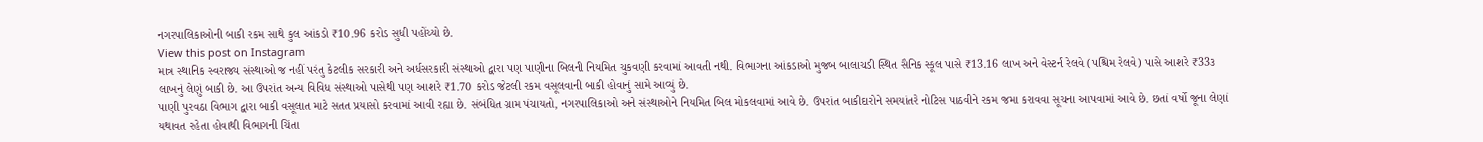નગરપાલિકાઓની બાકી રકમ સાથે કુલ આંકડો ₹10.96 કરોડ સુધી પહોંચ્યો છે.
View this post on Instagram
માત્ર સ્થાનિક સ્વરાજ્ય સંસ્થાઓ જ નહીં પરંતુ કેટલીક સરકારી અને અર્ધસરકારી સંસ્થાઓ દ્વારા પણ પાણીના બિલની નિયમિત ચુકવણી કરવામાં આવતી નથી. વિભાગના આંકડાઓ મુજબ બાલાચડી સ્થિત સૈનિક સ્કૂલ પાસે ₹13.16 લાખ અને વેસ્ટર્ન રેલવે (પશ્ચિમ રેલવે) પાસે આશરે ₹33૩ લાખનું લેણું બાકી છે. આ ઉપરાંત અન્ય વિવિધ સંસ્થાઓ પાસેથી પણ આશરે ₹1.70 કરોડ જેટલી રકમ વસૂલવાની બાકી હોવાનું સામે આવ્યું છે.
પાણી પુરવઠા વિભાગ દ્વારા બાકી વસૂલાત માટે સતત પ્રયાસો કરવામાં આવી રહ્યા છે. સંબંધિત ગ્રામ પંચાયતો, નગરપાલિકાઓ અને સંસ્થાઓને નિયમિત બિલ મોકલવામાં આવે છે. ઉપરાંત બાકીદારોને સમયાંતરે નોટિસ પાઠવીને રકમ જમા કરાવવા સૂચના આપવામાં આવે છે. છતાં વર્ષો જૂના લેણાં યથાવત રહેતા હોવાથી વિભાગની ચિંતા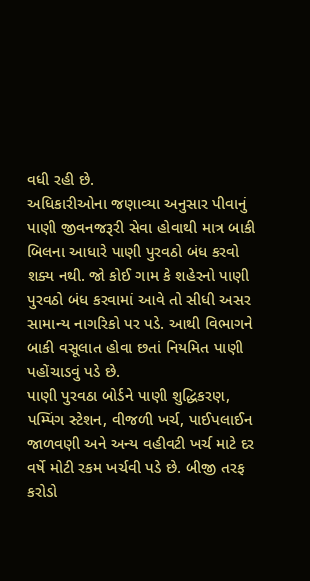વધી રહી છે.
અધિકારીઓના જણાવ્યા અનુસાર પીવાનું પાણી જીવનજરૂરી સેવા હોવાથી માત્ર બાકી બિલના આધારે પાણી પુરવઠો બંધ કરવો શક્ય નથી. જો કોઈ ગામ કે શહેરનો પાણી પુરવઠો બંધ કરવામાં આવે તો સીધી અસર સામાન્ય નાગરિકો પર પડે. આથી વિભાગને બાકી વસૂલાત હોવા છતાં નિયમિત પાણી પહોંચાડવું પડે છે.
પાણી પુરવઠા બોર્ડને પાણી શુદ્ધિકરણ, પમ્પિંગ સ્ટેશન, વીજળી ખર્ચ, પાઈપલાઈન જાળવણી અને અન્ય વહીવટી ખર્ચ માટે દર વર્ષે મોટી રકમ ખર્ચવી પડે છે. બીજી તરફ કરોડો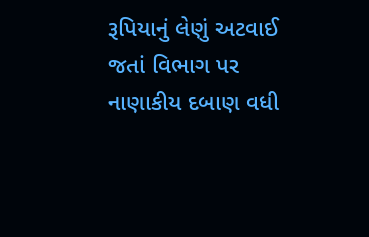રૂપિયાનું લેણું અટવાઈ જતાં વિભાગ પર નાણાકીય દબાણ વધી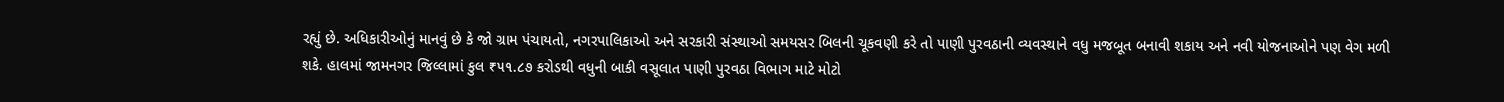રહ્યું છે. અધિકારીઓનું માનવું છે કે જો ગ્રામ પંચાયતો, નગરપાલિકાઓ અને સરકારી સંસ્થાઓ સમયસર બિલની ચૂકવણી કરે તો પાણી પુરવઠાની વ્યવસ્થાને વધુ મજબૂત બનાવી શકાય અને નવી યોજનાઓને પણ વેગ મળી શકે. હાલમાં જામનગર જિલ્લામાં કુલ ₹૫૧.૮૭ કરોડથી વધુની બાકી વસૂલાત પાણી પુરવઠા વિભાગ માટે મોટો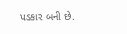પડકાર બની છે.